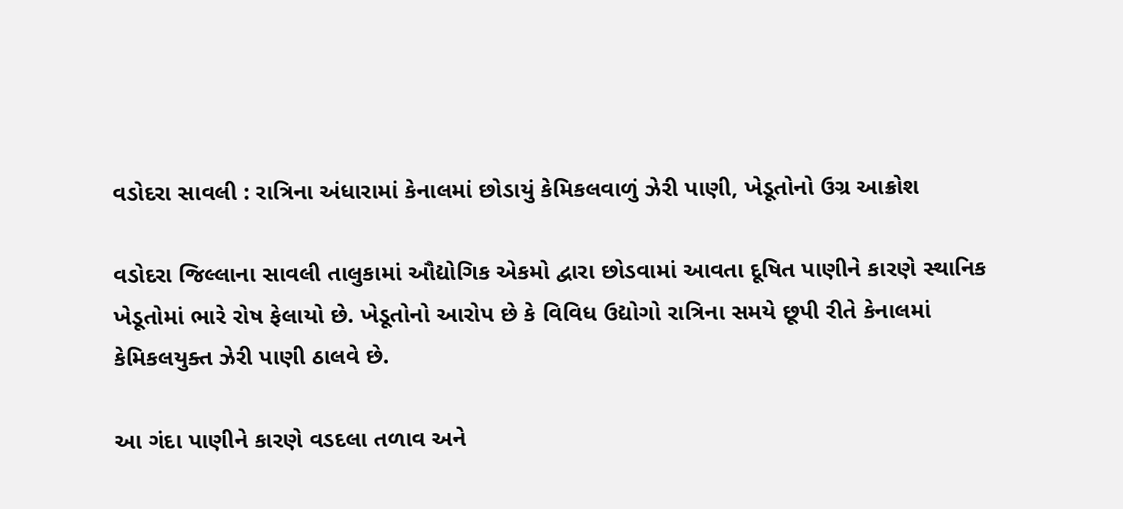વડોદરા સાવલી : રાત્રિના અંધારામાં કેનાલમાં છોડાયું કેમિકલવાળું ઝેરી પાણી, ખેડૂતોનો ઉગ્ર આક્રોશ

વડોદરા જિલ્લાના સાવલી તાલુકામાં ઔદ્યોગિક એકમો દ્વારા છોડવામાં આવતા દૂષિત પાણીને કારણે સ્થાનિક ખેડૂતોમાં ભારે રોષ ફેલાયો છે. ખેડૂતોનો આરોપ છે કે વિવિધ ઉદ્યોગો રાત્રિના સમયે છૂપી રીતે કેનાલમાં કેમિકલયુક્ત ઝેરી પાણી ઠાલવે છે.

આ ગંદા પાણીને કારણે વડદલા તળાવ અને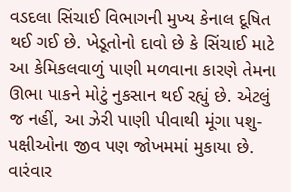વડદલા સિંચાઈ વિભાગની મુખ્ય કેનાલ દૂષિત થઈ ગઈ છે. ખેડૂતોનો દાવો છે કે સિંચાઈ માટે આ કેમિકલવાળું પાણી મળવાના કારણે તેમના ઊભા પાકને મોટું નુકસાન થઈ રહ્યું છે. એટલું જ નહીં, આ ઝેરી પાણી પીવાથી મૂંગા પશુ-પક્ષીઓના જીવ પણ જોખમમાં મુકાયા છે. વારંવાર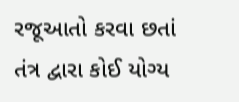રજૂઆતો કરવા છતાં તંત્ર દ્વારા કોઈ યોગ્ય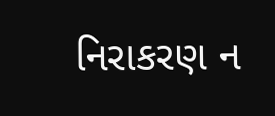નિરાકરણ ન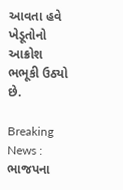આવતા હવે ખેડૂતોનો આક્રોશ ભભૂકી ઉઠ્યો છે.

Breaking News : ભાજપના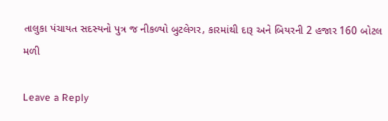તાલુકા પંચાયત સદસ્યનો પુત્ર જ નીકળ્યો બુટલેગર, કારમાંથી દારૂ અને બિયરની 2 હજાર 160 બોટલ મળી

Leave a Reply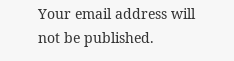Your email address will not be published.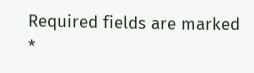Required fields are marked *